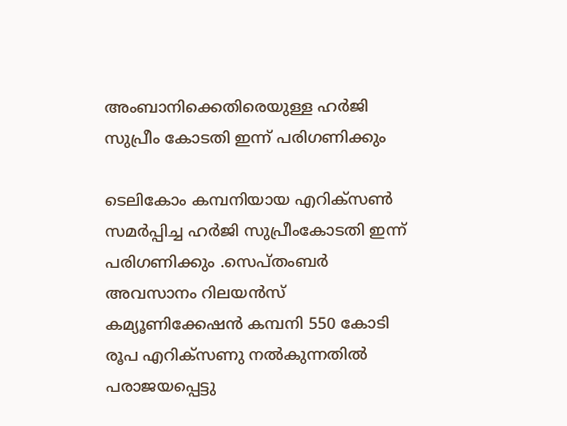അംബാനിക്കെതിരെയുള്ള ഹർജി സുപ്രീം കോടതി ഇന്ന് പരിഗണിക്കും

ടെലികോം കമ്പനിയായ എറിക്സൺ സമർപ്പിച്ച ഹർജി സുപ്രീംകോടതി ഇന്ന് പരിഗണിക്കും .സെപ്തംബർ അവസാനം റിലയന്‍സ് കമ്യൂണിക്കേഷന്‍ കമ്പനി 550 കോടി രൂപ എറിക്‌സണു നൽകുന്നതിൽ പരാജയപ്പെട്ടു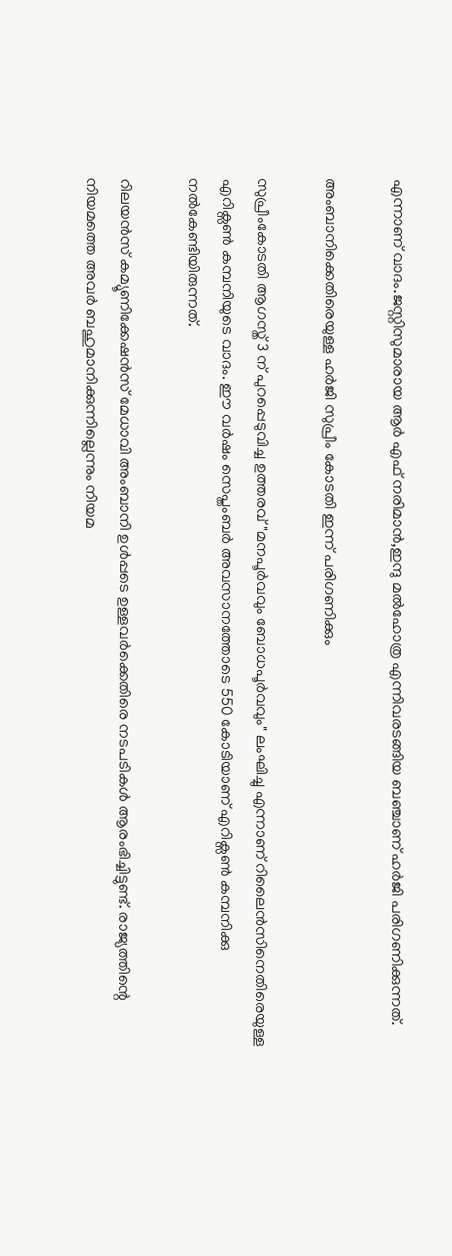എന്നാണ് വാദം.ജസ്റ്റിസുമാരായ ആർ എഫ് നരിമാൻ,ഇന്ദു മൽഹോത്ര എന്നിവരടങ്ങിയ ബഞ്ചാണ് ഹർജി പരിഗണിക്കുന്നത്.

അംബാനിക്കെതിരെയുള്ള ഹർജി സുപ്രീം കോടതി ഇന്ന് പരിഗണിക്കും

സുപ്രീംകോടതി ആഗസ്ത് 3 ന് പുറപ്പെടുവിച്ച ഉത്തരവ് "മനപൂർവവും ബോധപൂർവവും" ലംഘിച്ചു എന്നാണ് റിലൈൻസിനെതിരെയുള്ള എറിക്സൺ കമ്പനിയുടെ വാദം. ഈ വർഷം സെപ്തംബർ അവസാനത്തോടെ 550 കോടിയാണ് എറിക്സൺ കമ്പനിക്കു നൽകേണ്ടിയിരുന്നത്.

റിലയൻസ് കമ്യൂണിക്കേഷൻസ് മേധാവി അംബാനി ഉൾപ്പടെ ഉള്ളവർക്കെതിരെ നടപടികൾ ആരംഭിച്ചിട്ടുണ്ട്. രാജ്യത്തിന്റെ നിയമത്തെ അവർ ബഹുമാനിക്കുന്നില്ലെന്നും നിയമ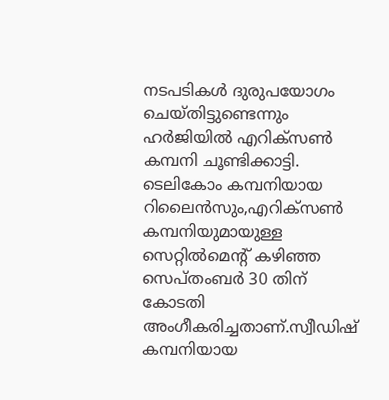നടപടികൾ ദുരുപയോഗം ചെയ്തിട്ടുണ്ടെന്നും ഹർജിയിൽ എറിക്സൺ കമ്പനി ചൂണ്ടിക്കാട്ടി.
ടെലികോം കമ്പനിയായ റിലൈൻസും,എറിക്സൺ കമ്പനിയുമായുള്ള സെറ്റിൽമെന്റ് കഴിഞ്ഞ സെപ്തംബർ 30 തിന് കോടതി അംഗീകരിച്ചതാണ്.സ്വീഡിഷ് കമ്പനിയായ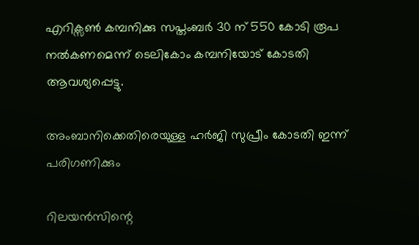എറിക്സൺ കമ്പനിക്കു സപ്തംബർ 30 ന് 550 കോടി രൂപ നൽകണമെന്ന് ടെലികോം കമ്പനിയോട് കോടതി ആവശ്യപ്പെട്ടു.

അംബാനിക്കെതിരെയുള്ള ഹർജി സുപ്രീം കോടതി ഇന്ന് പരിഗണിക്കും

റിലയൻസിന്റെ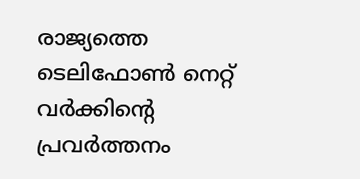രാജ്യത്തെ ടെലിഫോൺ നെറ്റ് വർക്കിന്റെ പ്രവർത്തനം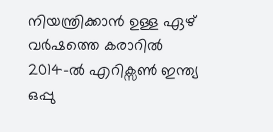നിയന്ത്രിക്കാൻ ഉള്ള ഏഴ് വർഷത്തെ കരാറിൽ 2014-ൽ എറിക്സൺ ഇന്ത്യ ഒപ്പു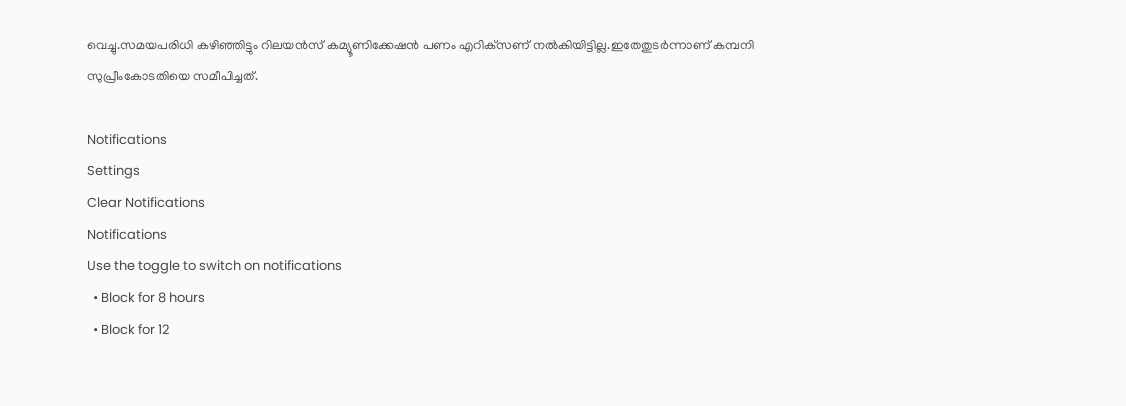വെച്ചു.സമയപരിധി കഴിഞ്ഞിട്ടും റിലയന്‍സ് കമ്യൂണിക്കേഷന്‍ പണം എറിക്‌സണ് നൽകിയിട്ടില്ല.ഇതേതുടര്‍ന്നാണ് കമ്പനി സുപ്രീംകോടതിയെ സമീപിച്ചത്.

Notifications
Settings
Clear Notifications
Notifications
Use the toggle to switch on notifications
  • Block for 8 hours
  • Block for 12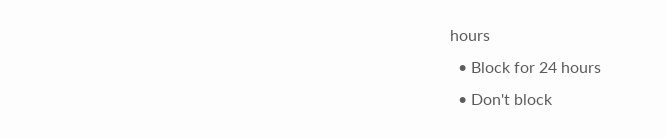hours
  • Block for 24 hours
  • Don't block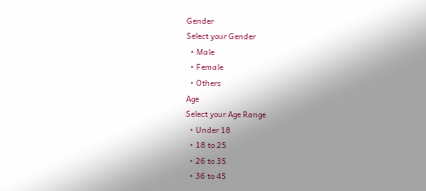Gender
Select your Gender
  • Male
  • Female
  • Others
Age
Select your Age Range
  • Under 18
  • 18 to 25
  • 26 to 35
  • 36 to 45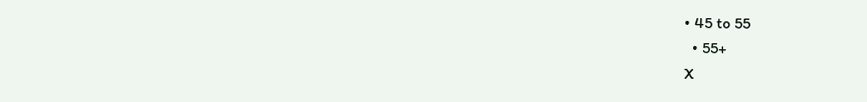• 45 to 55
  • 55+
X